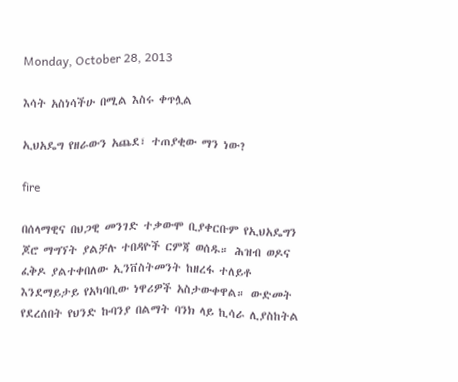Monday, October 28, 2013

እሳት አስነሳችሁ በሚል እስሩ ቀጥሏል

ኢህአዴግ የዘራውን አጨደ፣ ተጠያቂው ማን ነው?

fire

በሰላማዊና በህጋዊ መንገድ ተቃውሞ ቢያቀርቡም የኢህአዴግን ጆሮ ማግኘት ያልቻሉ ተበዳዮች ርምጃ ወሰዱ። ሕዝብ ወዶና ፈቅዶ ያልተቀበለው ኢንቨስትመንት ከዘረፋ ተለይቶ እንደማይታይ የአካባቢው ነዋሪዎች አስታውቀዋል። ውድመት የደረሰበት የህንድ ኩባንያ በልማት ባንክ ላይ ኪሳራ ሊያስከትል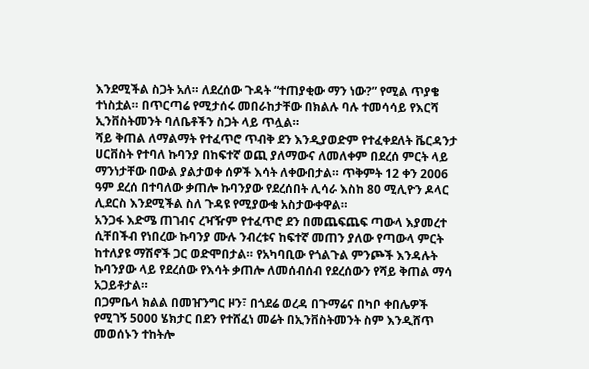እንደሚችል ስጋት አለ። ለደረሰው ጉዳት “ተጠያቂው ማን ነው?” የሚል ጥያቄ ተነስቷል። በጥርጣሬ የሚታሰሩ መበራከታቸው በክልሉ ባሉ ተመሳሳይ የእርሻ ኢንቨስትመንት ባለቤቶችን ስጋት ላይ ጥሏል።
ሻይ ቅጠል ለማልማት የተፈጥሮ ጥብቅ ደን እንዲያወድም የተፈቀደለት ቬርዳንታ ሀርቨስት የተባለ ኩባንያ በከፍተኛ ወጪ ያለማውና ለመለቀም በደረሰ ምርት ላይ ማንነታቸው በውል ያልታወቀ ሰዎች እሳት ለቀውበታል። ጥቅምት 12 ቀን 2006 ዓም ደረሰ በተባለው ቃጠሎ ኩባንያው የደረሰበት ሊሳራ እስከ 80 ሚሊዮን ዶላር ሊደርስ እንደሚችል ስለ ጉዳዩ የሚያውቁ አስታውቀዋል።
አንጋፋ እድሜ ጠገብና ረዣዥም የተፈጥሮ ደን በመጨፍጨፍ ጣውላ እያመረተ ሲቸበችብ የነበረው ኩባንያ ሙሉ ንብረቱና ከፍተኛ መጠን ያለው የጣውላ ምርት ከተለያዩ ማሽኖች ጋር ወድሞበታል። የአካባቢው የጎልጉል ምንጮች እንዳሉት ኩባንያው ላይ የደረሰው የእሳት ቃጠሎ ለመሰብሰብ የደረሰውን የሻይ ቅጠል ማሳ አጋይቶታል።
በጋምቤላ ክልል በመዠንግር ዞን፣ በጎደሬ ወረዳ በጉማሬና በካቦ ቀበሌዎች የሚገኝ 5000 ሄክታር በደን የተሸፈነ መሬት በኢንቨስትመንት ስም እንዲሸጥ መወሰኑን ተከትሎ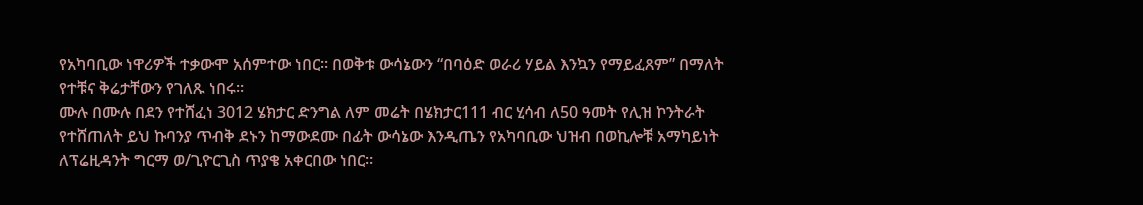የአካባቢው ነዋሪዎች ተቃውሞ አሰምተው ነበር። በወቅቱ ውሳኔውን “በባዕድ ወራሪ ሃይል እንኳን የማይፈጸም” በማለት የተቹና ቅሬታቸውን የገለጹ ነበሩ።
ሙሉ በሙሉ በደን የተሸፈነ 3012 ሄክታር ድንግል ለም መሬት በሄክታር111 ብር ሂሳብ ለ50 ዓመት የሊዝ ኮንትራት የተሸጠለት ይህ ኩባንያ ጥብቅ ደኑን ከማውደሙ በፊት ውሳኔው እንዲጤን የአካባቢው ህዝብ በወኪሎቹ አማካይነት ለፕሬዚዳንት ግርማ ወ/ጊዮርጊስ ጥያቄ አቀርበው ነበር።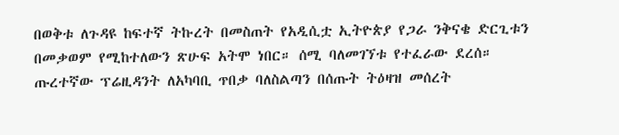በወቅቱ ለጉዳዩ ከፍተኛ ትኩረት በመስጠት የአዲሲቷ ኢትዮጵያ የጋራ ንቅናቄ ድርጊቱን በመቃወም የሚከተለውን ጽሁፍ አትሞ ነበር። ሰሚ ባለመገኘቱ የተፈራው ደረሰ።
ጡረተኛው ፕሬዚዳንት ለአካባቢ ጥበቃ ባለስልጣን በሰጡት ትዕዛዝ መሰረት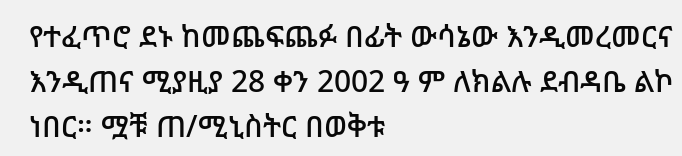የተፈጥሮ ደኑ ከመጨፍጨፉ በፊት ውሳኔው እንዲመረመርና እንዲጠና ሚያዚያ 28 ቀን 2002 ዓ ም ለክልሉ ደብዳቤ ልኮ ነበር። ሟቹ ጠ/ሚኒስትር በወቅቱ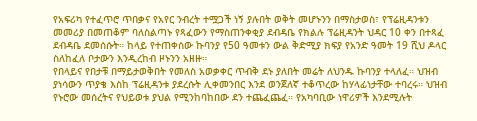የአፍሪካ የተፈጥሮ ጥበቃና የአየር ንብረት ተሟጋች ነኝ ያሉበት ወቅት መሆኑንን በማስታወስ፣ የፕሬዚዳንቱን መመሪያ በመጠቆም ባለስልጣኑ የጻፈውን የማስጠንቀቂያ ደብዳቤ የክልሉ ፕሬዚዳንት ህዳር 10 ቀን በተጻፈ ደብዳቤ ደመሰሱት። ከላይ የተጠቀሰው ኩባንያ የ50 ዓመቱን ውል ቅድሚያ ክፍያ የአንድ ዓመት 19 ሺህ ዶላር ስለከፈለ ቦታውን እንዲረከብ ዞኑንን አዘዙ።
የበላይና የበታቹ በማይታወቅበት የመለስ አወቃቀር ጥብቅ ደኑ ያለበት መሬት ለህንዱ ኩባንያ ተላለፈ። ህዝብ ያነሳውን ጥያቄ እስከ ፕሬዚዳንቱ ያደረሱት ሊቀመንበር እንደ ወንጀለኛ ተቆጥረው ከሃላፊነታቸው ተባረሩ። ህዝብ የኑሮው መሰረትና የህይወቱ ያህል የሚንከባከበው ደን ተጨፈጨፈ። የአካባቢው ነዋሪዎች እንደሚሉት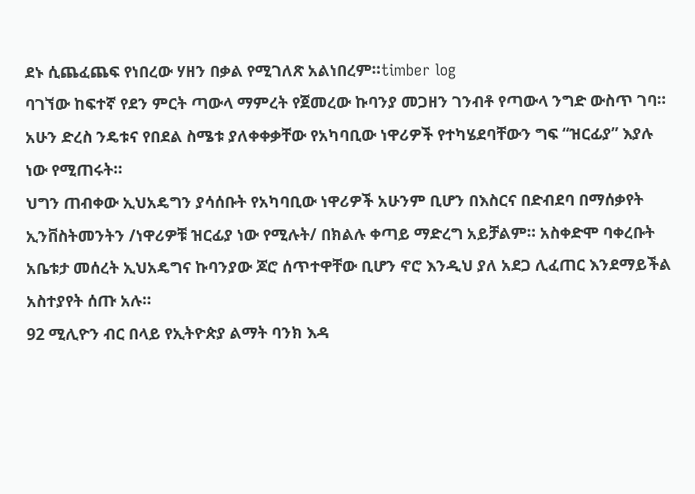ደኑ ሲጨፈጨፍ የነበረው ሃዘን በቃል የሚገለጽ አልነበረም።timber log
ባገኘው ከፍተኛ የደን ምርት ጣውላ ማምረት የጀመረው ኩባንያ መጋዘን ገንብቶ የጣውላ ንግድ ውስጥ ገባ። አሁን ድረስ ንዴቱና የበደል ስሜቱ ያለቀቀቃቸው የአካባቢው ነዋሪዎች የተካሄደባቸውን ግፍ “ዝርፊያ” እያሉ ነው የሚጠሩት።
ህግን ጠብቀው ኢህአዴግን ያሳሰቡት የአካባቢው ነዋሪዎች አሁንም ቢሆን በእስርና በድብደባ በማሰቃየት ኢንቨስትመንትን /ነዋሪዎቹ ዝርፊያ ነው የሚሉት/ በክልሉ ቀጣይ ማድረግ አይቻልም። አስቀድሞ ባቀረቡት አቤቱታ መሰረት ኢህአዴግና ኩባንያው ጆሮ ሰጥተዋቸው ቢሆን ኖሮ እንዲህ ያለ አደጋ ሊፈጠር እንደማይችል አስተያየት ሰጡ አሉ።
92 ሚሊዮን ብር በላይ የኢትዮጵያ ልማት ባንክ እዳ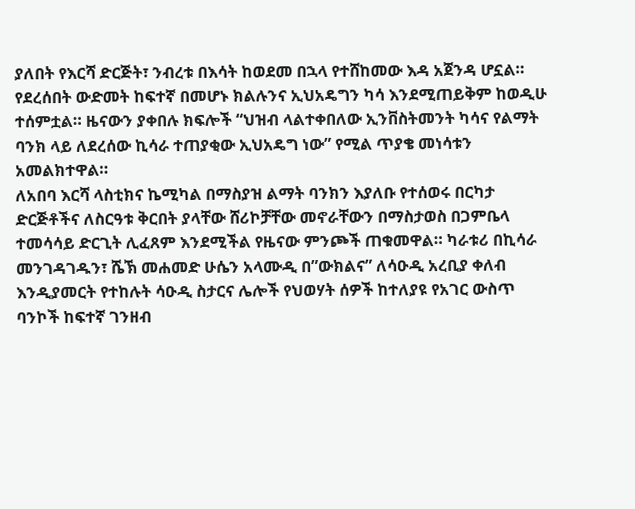ያለበት የእርሻ ድርጅት፣ ንብረቱ በእሳት ከወደመ በኋላ የተሸከመው እዳ አጀንዳ ሆኗል። የደረሰበት ውድመት ከፍተኛ በመሆኑ ክልሉንና ኢህአዴግን ካሳ እንደሚጠይቅም ከወዲሁ ተሰምቷል። ዜናውን ያቀበሉ ክፍሎች “ህዝብ ላልተቀበለው ኢንቨስትመንት ካሳና የልማት ባንክ ላይ ለደረሰው ኪሳራ ተጠያቂው ኢህአዴግ ነው” የሚል ጥያቄ መነሳቱን አመልክተዋል።
ለአበባ እርሻ ላስቲክና ኬሚካል በማስያዝ ልማት ባንክን እያለቡ የተሰወሩ በርካታ ድርጅቶችና ለስርዓቱ ቅርበት ያላቸው ሸሪኮቻቸው መኖራቸውን በማስታወስ በጋምቤላ ተመሳሳይ ድርጊት ሊፈጸም እንደሚችል የዜናው ምንጮች ጠቁመዋል። ካራቱሪ በኪሳራ መንገዳገዱን፣ ሼኽ መሐመድ ሁሴን አላሙዲ በ”ውክልና” ለሳዑዲ አረቢያ ቀለብ እንዲያመርት የተከሉት ሳዑዲ ስታርና ሌሎች የህወሃት ሰዎች ከተለያዩ የአገር ውስጥ ባንኮች ከፍተኛ ገንዘብ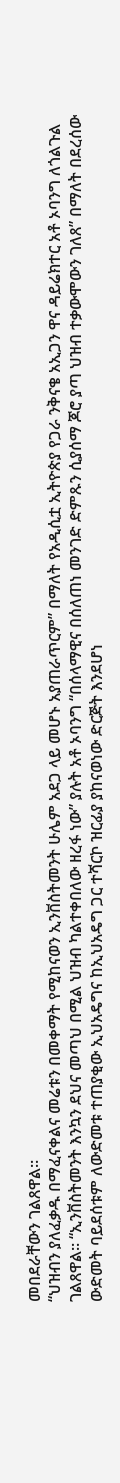መበደራቸውን ገልጸዋል።
“ህዝብን ያለፈቃዱ በማፈናቀልና መሬቱን በመቀማት የሚከናወን ኢንቨስትመንት ሁሌም አደጋ ላይ መሆኑ አያጠራጥርም” በማለት የአዲሲቷ ኢትዮጵያ የጋራ ንቅናቄ አኢጋን ዋና ዳይሬክተር አቶ ኦባንግ ለጎልጉል ገልጸዋል። “ኢንቨስትመንት እንኳን ደህና መጣህ በሚል ህዝብ ካልተቀበለው ዘረፋ ነው” ያሉት አቶ ኦባንግ “በሰላማዊና በሰለጠነ መንገድ ድምጹን ሲያሰማ ጆሮ ያጣ ህዝብ ተቃውሞውን ገለጸ” በማለት በደረሰው ውድመት ባይደሰቱም ለውድመቱ ተጠያቂው ኢህአዴግና ከኢህአዴግ ጋር ተሻርኮ ዝርፊያ ያከናወነው ድርጅት እንደሆነ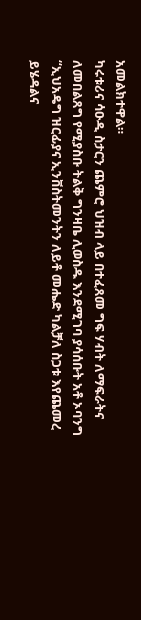አመልክተዋል።
ካሩቱሪና ሳዑዲ ስታርን ጨምሮ ህዝብ ላይ በተፈጸመ ግፍ ሃብት ለማፍራትና ለመበልጸግ የሚያስቡ ትልቅ ግንዛቤ ሊወስዱ እንደሚገባ ያሳሰቡት አቶ ኦባንግ “ኢህአዴግ ዝርፊያና ኢንቨስትመንትን ለይቶ መሔድ ካልቻለ ስጋቱ እየጨመረ ይሄዳልና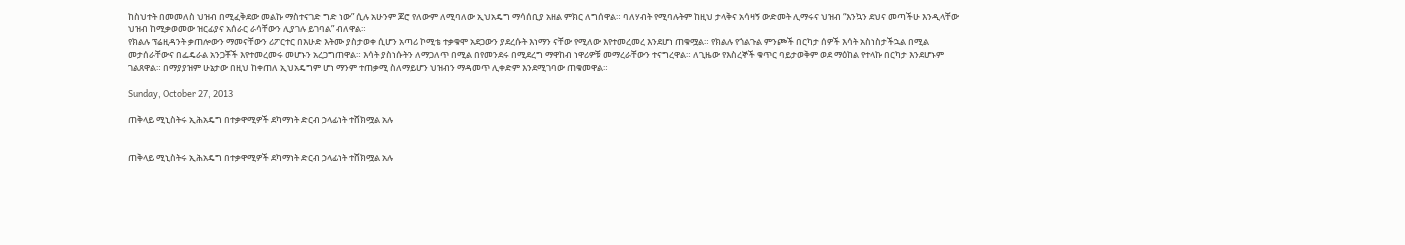ከስህተት በመመለስ ህዝብ በሚፈቅደው መልኩ ማስተናገድ ግድ ነው” ሲሉ አሁንም ጆሮ የለውም ለሚባለው ኢህአዴግ ማሳሰቢያ አዘል ምክር ለግሰዋል። ባለሃብት የሚባሉትም ከዚህ ታላቅና አሳዛኝ ውድመት ሊማሩና ህዝብ “እንኳን ደህና መጣችሁ እንዲላቸው ህዝብ ከሚቃወመው ዝርፊያና አሰራር ራሳቸውን ሊያገሉ ይገባል” ብለዋል።
የክልሉ ፕሬዚዳንት ቃጠሎውን ማመናቸውን ሪፖርተር በእሁድ እትሙ ያስታወቀ ሲሆን አጣሪ ኮሚቴ ተቃቁሞ አደጋውን ያደረሱት እነማን ናቸው የሚለው እየተመረመረ እንደሆነ ጠቁሟል። የክልሉ የጎልጉል ምንጮች በርካታ ሰዎች እሳት አስነስታችኋል በሚል መታሰራቸውና በፌዴራል አንጋቾች እየተመረመሩ መሆኑን አረጋግጠዋል። እሳት ያስነሱትን ለማጋለጥ በሚል በየመንደሩ በሚደረግ ማዋከብ ነዋሪዎቹ መማረራቸውን ተናግረዋል። ለጊዜው የእስረኞች ቁጥር ባይታወቅም ወደ ማዕከል የተላኩ በርካታ እንደሆኑም ገልጸዋል። በማያያዝም ሁኔታው በዚህ ከቀጠለ ኢህአዴግም ሆነ ማንም ተጠቃሚ ስለማይሆን ህዝብን ማዳመጥ ሊቀድም እንደሚገባው ጠቁመዋል።

Sunday, October 27, 2013

ጠቅላይ ሚኒስትሩ ኢሕአዴግ በተቃዋሚዎች ደካማነት ድርብ ኃላፊነት ተሸክሟል አሉ


ጠቅላይ ሚኒስትሩ ኢሕአዴግ በተቃዋሚዎች ደካማነት ድርብ ኃላፊነት ተሸክሟል አሉ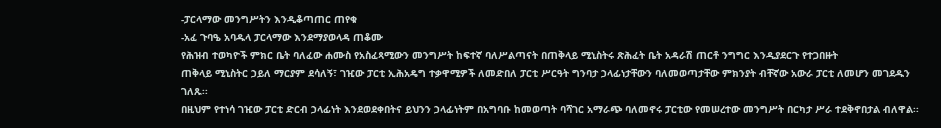-ፓርላማው መንግሥትን እንዲቆጣጠር ጠየቁ
-አፈ ጉባዔ አባዱላ ፓርላማው እንደማያወላዳ ጠቆሙ
የሕዝብ ተወካዮች ምክር ቤት ባለፈው ሐሙስ የአስፈጻሚውን መንግሥት ከፍተኛ ባለሥልጣናት በጠቅላይ ሚኒስትሩ ጽሕፈት ቤት አዳራሽ ጠርቶ ንግግር እንዲያደርጉ የተጋበዙት
ጠቅላይ ሚኒስትር ኃይለ ማርያም ደሳለኝ፣ ገዢው ፓርቲ ኢሕአዴግ ተቃዋሚዎች ለመድበለ ፓርቲ ሥርዓት ግንባታ ኃላፊነታቸውን ባለመወጣታቸው ምክንያት ብቸኛው አውራ ፓርቲ ለመሆን መገደዱን ገለጹ፡፡
በዚህም የተነሳ ገዢው ፓርቲ ድርብ ኃላፊነት እንደወደቀበትና ይህንን ኃላፊነትም በአግባቡ ከመወጣት ባሻገር አማራጭ ባለመኖሩ ፓርቲው የመሠረተው መንግሥት በርካታ ሥራ ተደቅኖበታል ብለዋል፡፡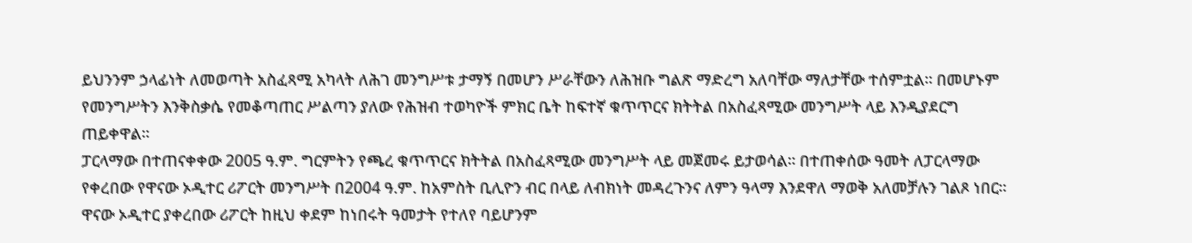ይህንንም ኃላፊነት ለመወጣት አስፈጻሚ አካላት ለሕገ መንግሥቱ ታማኝ በመሆን ሥራቸውን ለሕዝቡ ግልጽ ማድረግ አለባቸው ማለታቸው ተሰምቷል፡፡ በመሆኑም የመንግሥትን እንቅስቃሴ የመቆጣጠር ሥልጣን ያለው የሕዝብ ተወካዮች ምክር ቤት ከፍተኛ ቁጥጥርና ክትትል በአስፈጻሚው መንግሥት ላይ እንዲያደርግ ጠይቀዋል፡፡
ፓርላማው በተጠናቀቀው 2005 ዓ.ም. ግርምትን የጫረ ቁጥጥርና ክትትል በአስፈጻሚው መንግሥት ላይ መጀመሩ ይታወሳል፡፡ በተጠቀሰው ዓመት ለፓርላማው የቀረበው የዋናው ኦዲተር ሪፖርት መንግሥት በ2004 ዓ.ም. ከአምስት ቢሊዮን ብር በላይ ለብክነት መዳረጉንና ለምን ዓላማ እንደዋለ ማወቅ አለመቻሉን ገልጾ ነበር፡፡ ዋናው ኦዲተር ያቀረበው ሪፖርት ከዚህ ቀደም ከነበሩት ዓመታት የተለየ ባይሆንም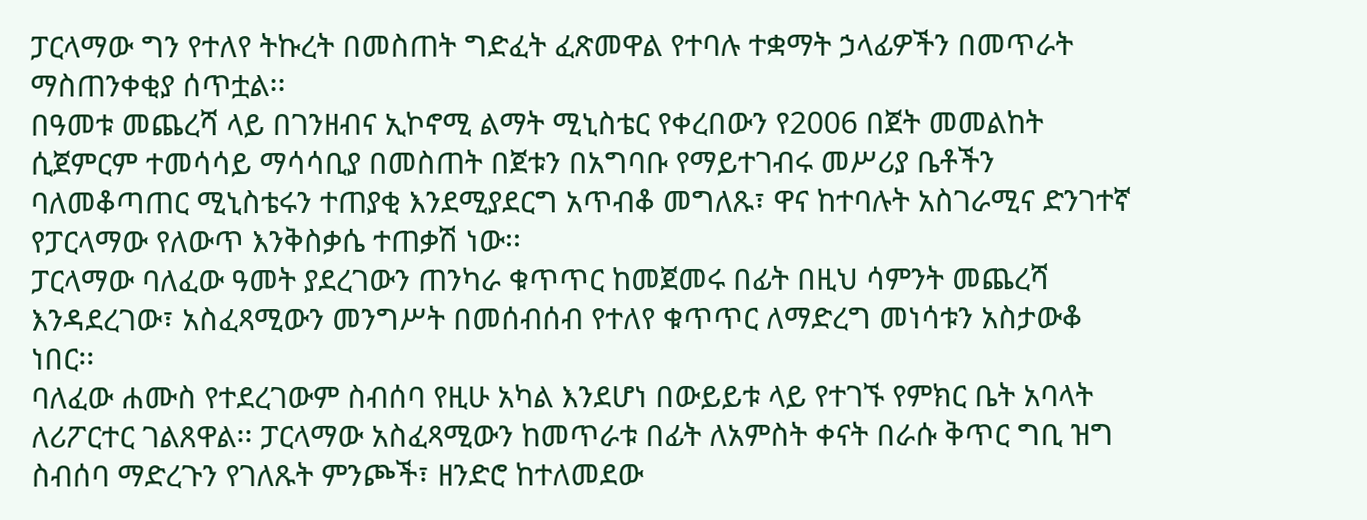ፓርላማው ግን የተለየ ትኩረት በመስጠት ግድፈት ፈጽመዋል የተባሉ ተቋማት ኃላፊዎችን በመጥራት ማስጠንቀቂያ ሰጥቷል፡፡
በዓመቱ መጨረሻ ላይ በገንዘብና ኢኮኖሚ ልማት ሚኒስቴር የቀረበውን የ2006 በጀት መመልከት ሲጀምርም ተመሳሳይ ማሳሳቢያ በመስጠት በጀቱን በአግባቡ የማይተገብሩ መሥሪያ ቤቶችን ባለመቆጣጠር ሚኒስቴሩን ተጠያቂ እንደሚያደርግ አጥብቆ መግለጹ፣ ዋና ከተባሉት አስገራሚና ድንገተኛ የፓርላማው የለውጥ እንቅስቃሴ ተጠቃሽ ነው፡፡
ፓርላማው ባለፈው ዓመት ያደረገውን ጠንካራ ቁጥጥር ከመጀመሩ በፊት በዚህ ሳምንት መጨረሻ እንዳደረገው፣ አስፈጻሚውን መንግሥት በመሰብሰብ የተለየ ቁጥጥር ለማድረግ መነሳቱን አስታውቆ ነበር፡፡
ባለፈው ሐሙስ የተደረገውም ስብሰባ የዚሁ አካል እንደሆነ በውይይቱ ላይ የተገኙ የምክር ቤት አባላት ለሪፖርተር ገልጸዋል፡፡ ፓርላማው አስፈጻሚውን ከመጥራቱ በፊት ለአምስት ቀናት በራሱ ቅጥር ግቢ ዝግ ስብሰባ ማድረጉን የገለጹት ምንጮች፣ ዘንድሮ ከተለመደው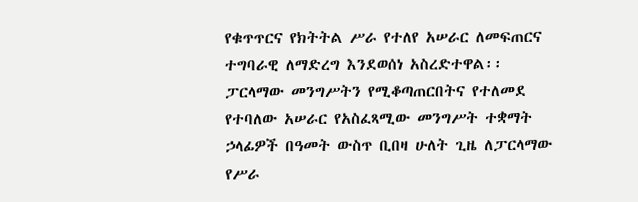የቁጥጥርና የክትትል ሥራ የተለየ አሠራር ለመፍጠርና ተግባራዊ ለማድረግ እንደወሰነ አስረድተዋል፡፡
ፓርላማው መንግሥትን የሚቆጣጠርበትና የተለመደ የተባለው አሠራር የአስፈጻሚው መንግሥት ተቋማት ኃላፊዎች በዓመት ውስጥ ቢበዛ ሁለት ጊዜ ለፓርላማው የሥራ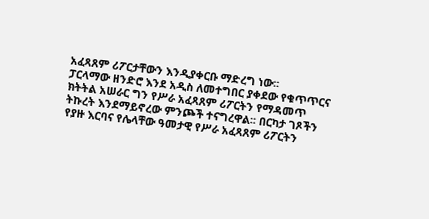አፈጻጸም ሪፖርታቸውን እንዲያቀርቡ ማድረግ ነው፡፡
ፓርላማው ዘንድሮ እንደ አዲስ ለመተግበር ያቀደው የቁጥጥርና ክትትል አሠራር ግን የሥራ አፈጻጸም ሪፖርትን የማዳመጥ ትኩረት እንደማይኖረው ምንጮች ተናግረዋል፡፡ በርካታ ገጾችን የያዙ እርባና የሌላቸው ዓመታዊ የሥራ አፈጻጸም ሪፖርትን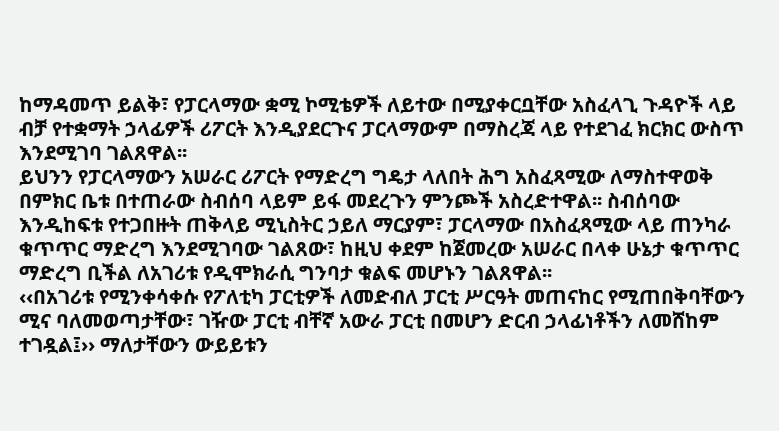ከማዳመጥ ይልቅ፣ የፓርላማው ቋሚ ኮሚቴዎች ለይተው በሚያቀርቧቸው አስፈላጊ ጉዳዮች ላይ ብቻ የተቋማት ኃላፊዎች ሪፖርት እንዲያደርጉና ፓርላማውም በማስረጃ ላይ የተደገፈ ክርክር ውስጥ እንደሚገባ ገልጸዋል፡፡
ይህንን የፓርላማውን አሠራር ሪፖርት የማድረግ ግዴታ ላለበት ሕግ አስፈጻሚው ለማስተዋወቅ በምክር ቤቱ በተጠራው ስብሰባ ላይም ይፋ መደረጉን ምንጮች አስረድተዋል፡፡ ስብሰባው እንዲከፍቱ የተጋበዙት ጠቅላይ ሚኒስትር ኃይለ ማርያም፣ ፓርላማው በአስፈጻሚው ላይ ጠንካራ ቁጥጥር ማድረግ እንደሚገባው ገልጸው፣ ከዚህ ቀደም ከጀመረው አሠራር በላቀ ሁኔታ ቁጥጥር ማድረግ ቢችል ለአገሪቱ የዲሞክራሲ ግንባታ ቁልፍ መሆኑን ገልጸዋል፡፡
‹‹በአገሪቱ የሚንቀሳቀሱ የፖለቲካ ፓርቲዎች ለመድብለ ፓርቲ ሥርዓት መጠናከር የሚጠበቅባቸውን ሚና ባለመወጣታቸው፣ ገዥው ፓርቲ ብቸኛ አውራ ፓርቲ በመሆን ድርብ ኃላፊነቶችን ለመሸከም ተገዷል፤›› ማለታቸውን ውይይቱን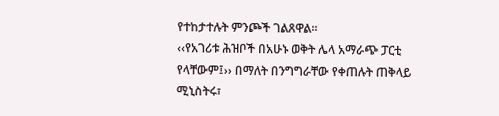የተከታተሉት ምንጮች ገልጸዋል፡፡
‹‹የአገሪቱ ሕዝቦች በአሁኑ ወቅት ሌላ አማራጭ ፓርቲ የላቸውም፤›› በማለት በንግግራቸው የቀጠሉት ጠቅላይ ሚኒስትሩ፣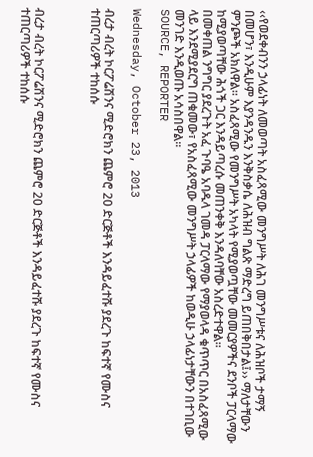‹‹የወደቀብንን ኃላፊነት ለመወጣት አስፈጻሚው መንግሥት ለሕገ መንግሥቱና ለሕዝቦች ታማኝ በመሆን፣ እንዲሁም እያንዳንዱን እንቅስቃሴ ለሕዝብ ግልጽ ማድረግ ይጠበቅበታል፤›› ማለታቸውን ምንጮች አክለዋል፡፡ አስፈጻሚው የመንግሥት አካላት የሚያወጧቸው መመርያዎችና ደንቦች ፓርላማው ከሚያወጣቸው ሕጎች ጋር እንዳይጣረሱ መጠንቀቅ እንዳለባቸው አስረድተዋል፡፡
በመቀጠል ንግግር ያደረጉት አፈ ጉባዔ አባዱላ ገመዳ ፓርላማው የማያወላዳ ቁጥጥር በአስፈጻሚው ላይ እንደሚያደርግ ጠቁመው፣ የአስፈጻሚው መንግሥት ኃላፊዎች ከወዲሁ ኃላፊነታቸውን በተገቢው መንገድ እንዲወጡ አሳስበዋል፡፡
SOURCE, REPORTER

Wednesday, October 23, 2013

ብረታ ብረት ኮርፖሬሽንና ሚድሮክን ጨምሮ 20 ድርጅቶች እንዳይፈተሹ ያደረጉ ከፍተኛ የሙስና ተጠርጣሪዎች ተከሰሱ



ብረታ ብረት ኮርፖሬሽንና ሚድሮክን ጨምሮ 20 ድርጅቶች እንዳይፈተሹ ያደረጉ ከፍተኛ የሙስና ተጠርጣሪዎች ተከሰሱ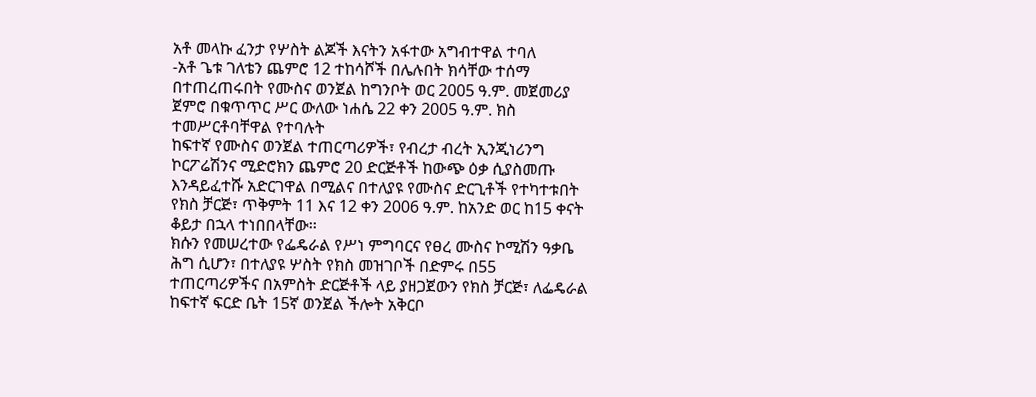አቶ መላኩ ፈንታ የሦስት ልጆች እናትን አፋተው አግብተዋል ተባለ
-አቶ ጌቱ ገለቴን ጨምሮ 12 ተከሳሾች በሌሉበት ክሳቸው ተሰማ
በተጠረጠሩበት የሙስና ወንጀል ከግንቦት ወር 2005 ዓ.ም. መጀመሪያ ጀምሮ በቁጥጥር ሥር ውለው ነሐሴ 22 ቀን 2005 ዓ.ም. ክስ ተመሥርቶባቸዋል የተባሉት
ከፍተኛ የሙስና ወንጀል ተጠርጣሪዎች፣ የብረታ ብረት ኢንጂነሪንግ ኮርፖሬሽንና ሚድሮክን ጨምሮ 20 ድርጅቶች ከውጭ ዕቃ ሲያስመጡ እንዳይፈተሹ አድርገዋል በሚልና በተለያዩ የሙስና ድርጊቶች የተካተቱበት የክስ ቻርጅ፣ ጥቅምት 11 እና 12 ቀን 2006 ዓ.ም. ከአንድ ወር ከ15 ቀናት ቆይታ በኋላ ተነበበላቸው፡፡
ክሱን የመሠረተው የፌዴራል የሥነ ምግባርና የፀረ ሙስና ኮሚሽን ዓቃቤ ሕግ ሲሆን፣ በተለያዩ ሦስት የክስ መዝገቦች በድምሩ በ55 ተጠርጣሪዎችና በአምስት ድርጅቶች ላይ ያዘጋጀውን የክስ ቻርጅ፣ ለፌዴራል ከፍተኛ ፍርድ ቤት 15ኛ ወንጀል ችሎት አቅርቦ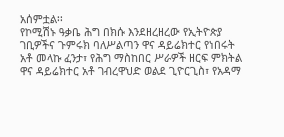አሰምቷል፡፡
የኮሚሽኑ ዓቃቤ ሕግ በክሱ እንደዘረዘረው የኢትዮጵያ ገቢዎችና ጉምሩክ ባለሥልጣን ዋና ዳይሬክተር የነበሩት አቶ መላኩ ፈንታ፣ የሕግ ማስከበር ሥራዎች ዘርፍ ምክትል ዋና ዳይሬክተር አቶ ገብረዋህድ ወልደ ጊዮርጊስ፣ የአዳማ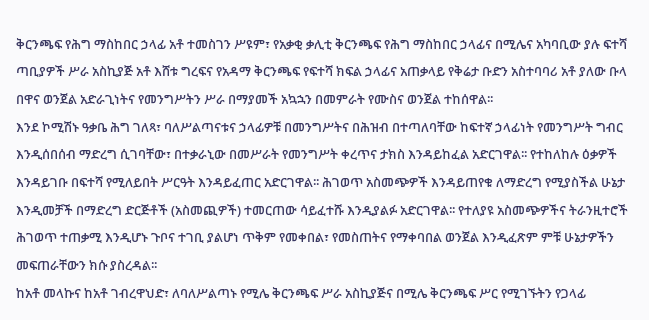ቅርንጫፍ የሕግ ማስከበር ኃላፊ አቶ ተመስገን ሥዩም፣ የአቃቂ ቃሊቲ ቅርንጫፍ የሕግ ማስከበር ኃላፊና በሚሌና አካባቢው ያሉ ፍተሻ ጣቢያዎች ሥራ አስኪያጅ አቶ እሸቱ ግረፍና የአዳማ ቅርንጫፍ የፍተሻ ክፍል ኃላፊና አጠቃላይ የቅሬታ ቡድን አስተባባሪ አቶ ያለው ቡላ በዋና ወንጀል አድራጊነትና የመንግሥትን ሥራ በማያመች አኳኋን በመምራት የሙስና ወንጀል ተከሰዋል፡፡
እንደ ኮሚሽኑ ዓቃቤ ሕግ ገለጻ፣ ባለሥልጣናቱና ኃላፊዎቹ በመንግሥትና በሕዝብ በተጣለባቸው ከፍተኛ ኃላፊነት የመንግሥት ግብር እንዲሰበሰብ ማድረግ ሲገባቸው፣ በተቃራኒው በመሥራት የመንግሥት ቀረጥና ታክስ እንዳይከፈል አድርገዋል፡፡ የተከለከሉ ዕቃዎች እንዳይገቡ በፍተሻ የሚለይበት ሥርዓት እንዳይፈጠር አድርገዋል፡፡ ሕገወጥ አስመጭዎች እንዳይጠየቁ ለማድረግ የሚያስችል ሁኔታ እንዲመቻች በማድረግ ድርጅቶች (አስመጪዎች) ተመርጠው ሳይፈተሹ እንዲያልፉ አድርገዋል፡፡ የተለያዩ አስመጭዎችና ትራንዚተሮች ሕገወጥ ተጠቃሚ እንዲሆኑ ጉቦና ተገቢ ያልሆነ ጥቅም የመቀበል፣ የመስጠትና የማቀባበል ወንጀል እንዲፈጽም ምቹ ሁኔታዎችን መፍጠራቸውን ክሱ ያስረዳል፡፡
ከአቶ መላኩና ከአቶ ገብረዋህድ፣ ለባለሥልጣኑ የሚሌ ቅርንጫፍ ሥራ አስኪያጅና በሚሌ ቅርንጫፍ ሥር የሚገኙትን የጋላፊ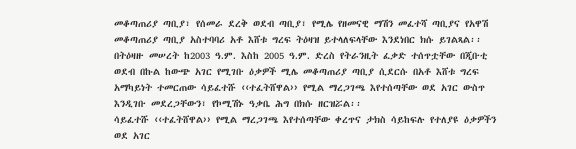መቆጣጠሪያ ጣቢያ፣ የሰመራ ደረቅ ወደብ ጣቢያ፣ የሚሌ የዘመናዊ ማሽን መፈተሻ ጣቢያና የአዋሽ መቆጣጠሪያ ጣቢያ አስተባባሪ አቶ እሸቱ ግረፍ ትዕዛዝ ይተላለፍላቸው እንደነበር ክሱ ይገልጻል፡፡
በትዕዛዙ መሠረት ከ2003 ዓ.ም. እስከ 2005 ዓ.ም. ድረስ የትራንዚት ፈቃድ ተሰጥቷቸው በጂቡቲ ወደብ በኩል ከውጭ አገር የሚገቡ ዕቃዎች ሚሌ መቆጣጠሪያ ጣቢያ ሲደርሱ በአቶ እሸቱ ግረፍ አማካይነት ተመርጠው ሳይፈተሹ ‹‹ተፈትሸዋል›› የሚል ማረጋገጫ እየተሰጣቸው ወደ አገር ውስጥ እንዲገቡ መደረጋቸውን፣ የኮሚሽኑ ዓቃቤ ሕግ በክሱ ዘርዝሯል፡፡
ሳይፈተሹ ‹‹ተፈትሸዋል›› የሚል ማረጋገጫ እየተሰጣቸው ቀረጥና ታክስ ሳይከፍሉ የተለያዩ ዕቃዎችን ወደ አገር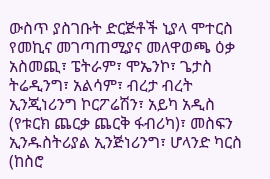ውስጥ ያስገቡት ድርጅቶች ኒያላ ሞተርስ የመኪና መገጣጠሚያና መለዋወጫ ዕቃ አስመጪ፣ ፔትራም፣ ሞኤንኮ፣ ጌታስ ትሬዲንግ፣ አልሳም፣ ብረታ ብረት ኢንጂነሪንግ ኮርፖሬሽን፣ አይካ አዲስ (የቱርክ ጨርቃ ጨርቅ ፋብሪካ)፣ መስፍን ኢንዱስትሪያል ኢንጅነሪንግ፣ ሆላንድ ካርስ (ከስሮ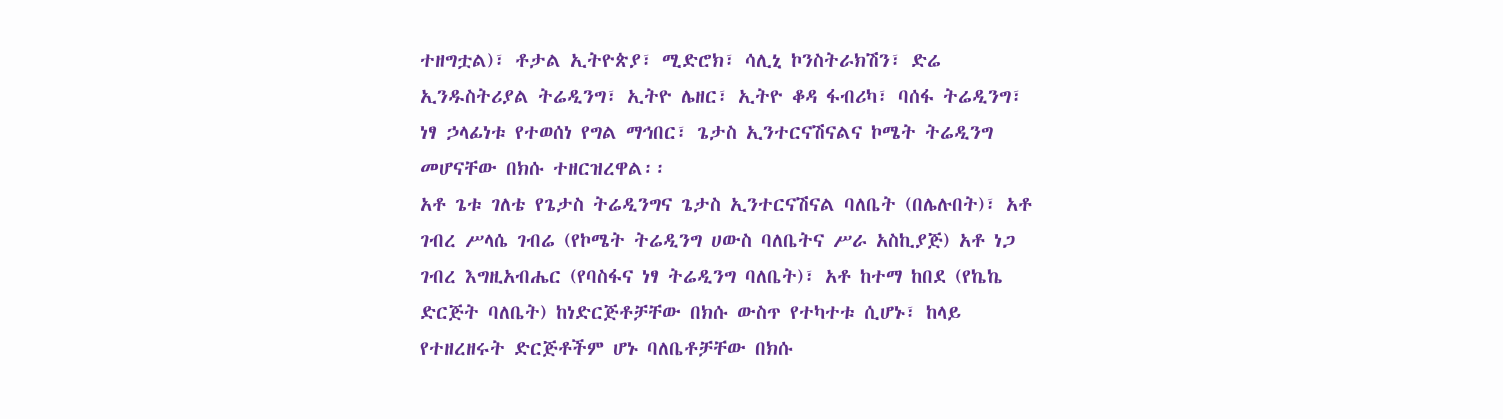ተዘግቷል)፣ ቶታል ኢትዮጵያ፣ ሚድሮክ፣ ሳሊኒ ኮንስትራክሽን፣ ድሬ ኢንዱስትሪያል ትሬዲንግ፣ ኢትዮ ሌዘር፣ ኢትዮ ቆዳ ፋብሪካ፣ ባሰፋ ትሬዲንግ፣ ነፃ ኃላፊነቱ የተወሰነ የግል ማኅበር፣ ጌታስ ኢንተርናሽናልና ኮሜት ትሬዲንግ መሆናቸው በክሱ ተዘርዝረዋል፡፡
አቶ ጌቱ ገለቴ የጌታስ ትሬዲንግና ጌታስ ኢንተርናሽናል ባለቤት (በሌሉበት)፣ አቶ ገብረ ሥላሴ ገብሬ (የኮሜት ትሬዲንግ ሀውስ ባለቤትና ሥራ አስኪያጅ) አቶ ነጋ ገብረ እግዚአብሔር (የባስፋና ነፃ ትሬዲንግ ባለቤት)፣ አቶ ከተማ ከበደ (የኬኬ ድርጅት ባለቤት) ከነድርጅቶቻቸው በክሱ ውስጥ የተካተቱ ሲሆኑ፣ ከላይ የተዘረዘሩት ድርጅቶችም ሆኑ ባለቤቶቻቸው በክሱ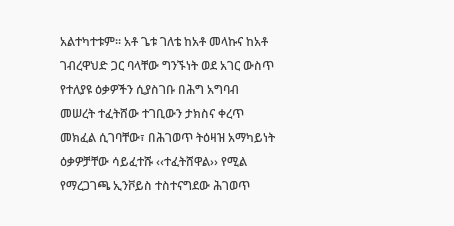አልተካተቱም፡፡ አቶ ጌቱ ገለቴ ከአቶ መላኩና ከአቶ ገብረዋህድ ጋር ባላቸው ግንኙነት ወደ አገር ውስጥ የተለያዩ ዕቃዎችን ሲያስገቡ በሕግ አግባብ መሠረት ተፈትሸው ተገቢውን ታክስና ቀረጥ መክፈል ሲገባቸው፣ በሕገወጥ ትዕዛዝ አማካይነት ዕቃዎቻቸው ሳይፈተሹ ‹‹ተፈትሸዋል›› የሚል የማረጋገጫ ኢንቮይስ ተስተናግደው ሕገወጥ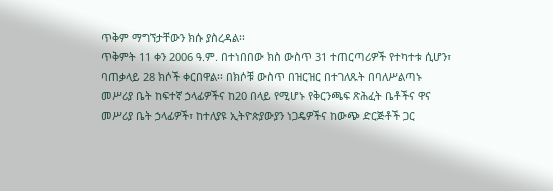ጥቅም ማግኘታቸውን ክሱ ያስረዳል፡፡
ጥቅምት 11 ቀን 2006 ዓ.ም. በተነበበው ክስ ውስጥ 31 ተጠርጣሪዎች የተካተቱ ሲሆን፣ ባጠቃላይ 28 ክሶች ቀርበዋል፡፡ በክሶቹ ውስጥ በዝርዝር በተገለጹት በባለሥልጣኑ መሥሪያ ቤት ከፍተኛ ኃላፊዎችና ከ20 በላይ የሚሆኑ የቅርንጫፍ ጽሕፈት ቤቶችና ዋና መሥሪያ ቤት ኃላፊዎች፣ ከተለያዩ ኢትዮጵያውያን ነጋዴዎችና ከውጭ ድርጅቶች ጋር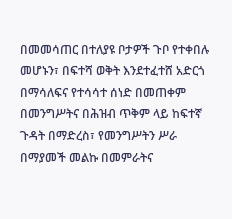በመመሳጠር በተለያዩ ቦታዎች ጉቦ የተቀበሉ መሆኑን፣ በፍተሻ ወቅት እንደተፈተሸ አድርጎ በማሳለፍና የተሳሳተ ሰነድ በመጠቀም በመንግሥትና በሕዝብ ጥቅም ላይ ከፍተኛ ጉዳት በማድረስ፣ የመንግሥትን ሥራ በማያመች መልኩ በመምራትና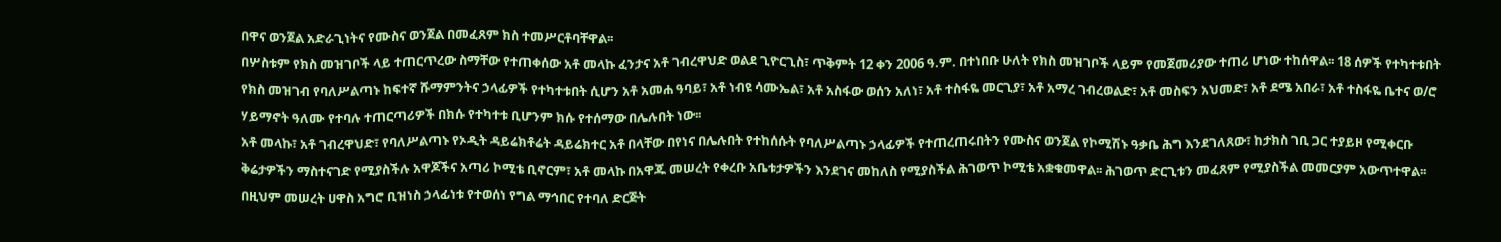በዋና ወንጀል አድራጊነትና የሙስና ወንጀል በመፈጸም ክስ ተመሥርቶባቸዋል፡፡
በሦስቱም የክስ መዝገቦች ላይ ተጠርጥረው ስማቸው የተጠቀሰው አቶ መላኩ ፈንታና አቶ ገብረዋህድ ወልደ ጊዮርጊስ፣ ጥቅምት 12 ቀን 2006 ዓ.ም. በተነበቡ ሁለት የክስ መዝገቦች ላይም የመጀመሪያው ተጠሪ ሆነው ተከሰዋል፡፡ 18 ሰዎች የተካተቱበት የክስ መዝገብ የባለሥልጣኑ ከፍተኛ ሹማምንትና ኃላፊዎች የተካተቱበት ሲሆን አቶ አመሐ ዓባይ፣ አቶ ነብዩ ሳሙኤል፣ አቶ አስፋው ወሰን አለነ፣ አቶ ተስፋዬ መርጊያ፣ አቶ አማረ ገብረወልድ፣ አቶ መስፍን አህመድ፣ አቶ ደሜ አበራ፣ አቶ ተስፋዬ ቤተና ወ/ሮ ሃይማኖት ዓለሙ የተባሉ ተጠርጣሪዎች በክሱ የተካተቱ ቢሆንም ክሱ የተሰማው በሌሉበት ነው፡፡
አቶ መላኩ፣ አቶ ገብረዋህድ፣ የባለሥልጣኑ የኦዲት ዳይሬክቶሬት ዳይሬክተር አቶ በላቸው በየነና በሌሉበት የተከሰሱት የባለሥልጣኑ ኃላፊዎች የተጠረጠሩበትን የሙስና ወንጀል የኮሚሽኑ ዓቃቤ ሕግ እንደገለጸው፣ ከታክስ ገቢ ጋር ተያይዞ የሚቀርቡ ቅሬታዎችን ማስተናገድ የሚያስችሉ አዋጆችና አጣሪ ኮሚቴ ቢኖርም፣ አቶ መላኩ በአዋጁ መሠረት የቀረቡ አቤቱታዎችን እንደገና መከለስ የሚያስችል ሕገወጥ ኮሚቴ አቋቁመዋል፡፡ ሕገወጥ ድርጊቱን መፈጸም የሚያስችል መመርያም አውጥተዋል፡፡ በዚህም መሠረት ሀዋስ አግሮ ቢዝነስ ኃላፊነቱ የተወሰነ የግል ማኅበር የተባለ ድርጅት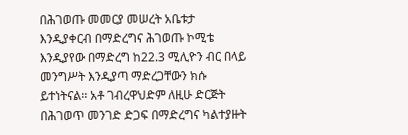በሕገወጡ መመርያ መሠረት አቤቱታ እንዲያቀርብ በማድረግና ሕገወጡ ኮሚቴ እንዲያየው በማድረግ ከ22.3 ሚሊዮን ብር በላይ መንግሥት እንዲያጣ ማድረጋቸውን ክሱ ይተነትናል፡፡ አቶ ገብረዋህድም ለዚሁ ድርጅት በሕገወጥ መንገድ ድጋፍ በማድረግና ካልተያዙት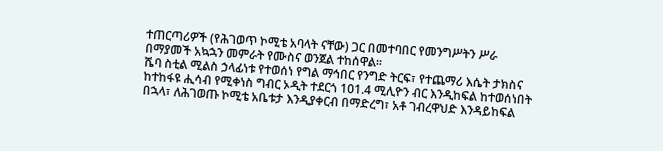ተጠርጣሪዎች (የሕገወጥ ኮሚቴ አባላት ናቸው) ጋር በመተባበር የመንግሥትን ሥራ በማያመች አኳኋን መምራት የሙስና ወንጀል ተከሰዋል፡፡
ሼባ ስቲል ሚልስ ኃላፊነቱ የተወሰነ የግል ማኅበር የንግድ ትርፍ፣ የተጨማሪ እሴት ታክስና  ከተከፋዩ ሒሳብ የሚቀነስ ግብር ኦዲት ተደርጎ 101.4 ሚሊዮን ብር እንዲከፍል ከተወሰነበት በኋላ፣ ለሕገወጡ ኮሚቴ አቤቱታ እንዲያቀርብ በማድረግ፣ አቶ ገብረዋህድ እንዳይከፍል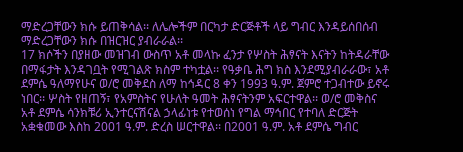ማድረጋቸውን ክሱ ይጠቅሳል፡፡ ለሌሎችም በርካታ ድርጅቶች ላይ ግብር እንዳይሰበሰብ ማድረጋቸውን ክሱ በዝርዝር ያብራራል፡፡
17 ክሶችን በያዘው መዝገብ ውስጥ አቶ መላኩ ፈንታ የሦስት ሕፃናት እናትን ከትዳራቸው በማፋታት እንዳገቧት የሚገልጽ ክስም ተካቷል፡፡ የዓቃቤ ሕግ ክስ እንደሚያብራራው፣ አቶ ደምሴ ዓለማየሁና ወ/ሮ መቅደስ ለማ ከኅዳር 8 ቀን 1993 ዓ.ም. ጀምሮ ተጋብተው ይኖሩ ነበር፡፡ ሦስት የዘጠኝ፣ የአምስትና የሁለት ዓመት ሕፃናትንም አፍርተዋል፡፡ ወ/ሮ መቅስና አቶ ደምሴ ሳንክቹሪ ኢንተርናሽናል ኃላፊነቱ የተወሰነ የግል ማኅበር የተባለ ድርጅት አቋቁመው እስከ 2001 ዓ.ም. ድረስ ሠርተዋል፡፡ በ2001 ዓ.ም. አቶ ደምሴ ግብር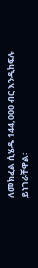ለመክፈል ሲሄዱ 144,000 ብር እንዲከፍሉ ይነገራቸዋል፡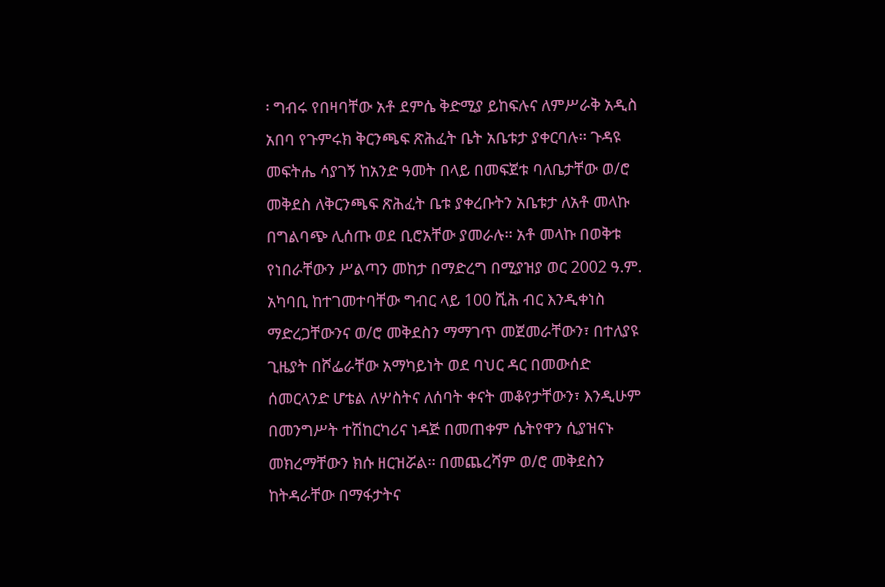፡ ግብሩ የበዛባቸው አቶ ደምሴ ቅድሚያ ይከፍሉና ለምሥራቅ አዲስ አበባ የጉምሩክ ቅርንጫፍ ጽሕፈት ቤት አቤቱታ ያቀርባሉ፡፡ ጉዳዩ መፍትሔ ሳያገኝ ከአንድ ዓመት በላይ በመፍጀቱ ባለቤታቸው ወ/ሮ መቅደስ ለቅርንጫፍ ጽሕፈት ቤቱ ያቀረቡትን አቤቱታ ለአቶ መላኩ በግልባጭ ሊሰጡ ወደ ቢሮአቸው ያመራሉ፡፡ አቶ መላኩ በወቅቱ የነበራቸውን ሥልጣን መከታ በማድረግ በሚያዝያ ወር 2002 ዓ.ም. አካባቢ ከተገመተባቸው ግብር ላይ 100 ሺሕ ብር እንዲቀነስ ማድረጋቸውንና ወ/ሮ መቅደስን ማማገጥ መጀመራቸውን፣ በተለያዩ ጊዜያት በሾፌራቸው አማካይነት ወደ ባህር ዳር በመውሰድ ሰመርላንድ ሆቴል ለሦስትና ለሰባት ቀናት መቆየታቸውን፣ እንዲሁም በመንግሥት ተሽከርካሪና ነዳጅ በመጠቀም ሴትየዋን ሲያዝናኑ መክረማቸውን ክሱ ዘርዝሯል፡፡ በመጨረሻም ወ/ሮ መቅደስን ከትዳራቸው በማፋታትና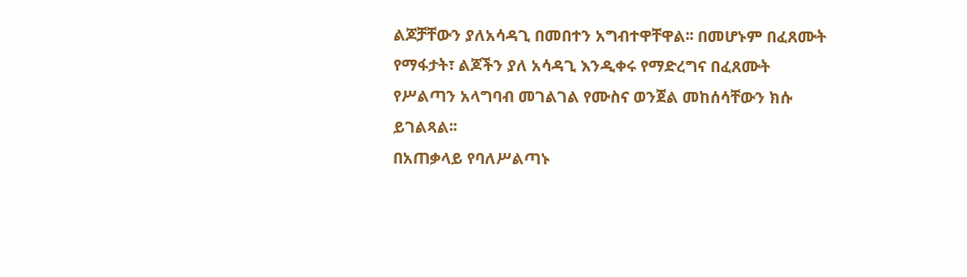ልጆቻቸውን ያለአሳዳጊ በመበተን አግብተዋቸዋል፡፡ በመሆኑም በፈጸሙት የማፋታት፣ ልጆችን ያለ አሳዳጊ እንዲቀሩ የማድረግና በፈጸሙት የሥልጣን አላግባብ መገልገል የሙስና ወንጀል መከሰሳቸውን ክሱ ይገልጻል፡፡
በአጠቃላይ የባለሥልጣኑ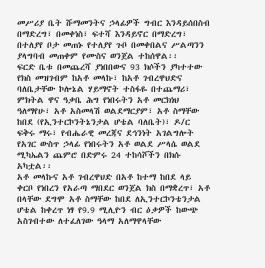መሥሪያ ቤት ሹማመንትና ኃላፊዎች ግብር እንዳይሰበስብ በማድረግ፣ በመቀነስ፣ ፍተሻ እንዳይኖር በማድረግ፣ በተለያየ ቦታ መጠኑ የተለያየ ጉቦ በመቀበልና ሥልጣንን ያላግባብ መጠቀም የሙስና ወንጀል ተከሰዋል፡፡
ፍርድ ቤቱ በመጨረሻ ያነበበውና 93 ክሶችን ያካተተው የክስ መዝገብም ከአቶ መላኩ፣ ከአቶ ገብረዋህድና ባለቤታቸው ኮሎኔል ሃይማኖት ተስፋዬ በተጨማሪ፣ ምክትል ዋና ዓቃቤ ሕግ የነበሩትን አቶ መርክነህ ዓለማየሁ፣ አቶ አስመላሽ ወልደማርያም፣ አቶ ስማቸው ከበደ (የኢንተርኮንትኔንታል ሆቴል ባለቤት)፣ ዶ/ር ፍቅሩ ማሩ፣ የብሔራዊ መረጃና ደኅንነት አገልግሎት የአገር ውስጥ ኃላፊ የነበሩትን አቶ ወልደ ሥላሴ ወልደ ሚካኤልን ጨምሮ በድምሩ 24 ተከሳሾችን በክሱ አካቷል፡፡
አቶ መላኩና አቶ ገብረዋህድ በአቶ ከተማ ከበደ ላይ ቀርቦ የነበረን የአራጣ ማበደር ወንጀል ክስ በማቋረጥ፣ አቶ በላቸው ደግሞ አቶ ስማቸው ከበደ ለኢንተርኮንቴንታል ሆቴል ከቀረጥ ነፃ የ9.9 ሚሊዮን ብር ዕቃዎች ከውጭ አስገብተው ለተፈለገው ዓላማ አለማዋላቸው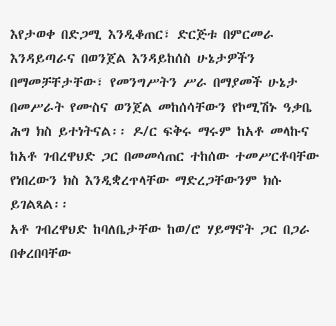እየታወቀ በድጋሚ እንዲቆጠር፣ ድርጅቱ በምርመራ እንዳይጣራና በወንጀል እንዳይከሰስ ሁኔታዎችን በማመቻቸታቸው፣ የመንግሥትን ሥራ በማያመች ሁኔታ በመሥራት የሙስና ወንጀል መከሰሳቸውን የኮሚሽኑ ዓቃቤ ሕግ ክስ ይተነትናል፡፡ ዶ/ር ፍቅሩ ማሩም ከአቶ መላኩና ከአቶ ገብረዋህድ ጋር በመመሳጠር ተከሰው ተመሥርቶባቸው የነበረውን ክስ እንዲቋረጥላቸው ማድረጋቸውንም ክሱ ይገልጻል፡፡
አቶ ገብረዋህድ ከባለቤታቸው ከወ/ሮ ሃይማኖት ጋር በጋራ በቀረበባቸው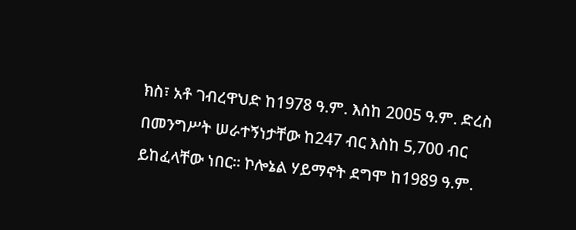ክስ፣ አቶ ገብረዋህድ ከ1978 ዓ.ም. እስከ 2005 ዓ.ም. ድረስ በመንግሥት ሠራተኝነታቸው ከ247 ብር እስከ 5,700 ብር ይከፈላቸው ነበር፡፡ ኮሎኔል ሃይማኖት ደግሞ ከ1989 ዓ.ም.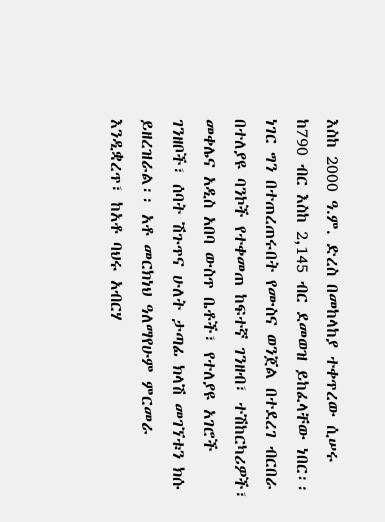እስከ 2000 ዓ.ም. ድረስ በመከላከያ ተቀጥረው ሲሠሩ ከ790 ብር እስከ 2,145 ብር ደመወዝ ይከፈላቸው ነበር፡፡ ነገር ግን በተጠረጠሩበት የሙስና ወንጀል በተደረገ ብርበራ በተለያዩ ባንኮች የተቀመጠ ከፍተኛ ገንዘብ፣ ተሽከርካሪዎች፣ መቀሌና አዲስ አበባ ውስጥ ቤቶች፣ የተለያዩ አገሮች ገንዘቦች፣ ሰባት ሽጉጥና ሁለት ታጣፊ ክላሽ መገኘቱን ክሱ ይዘረዝራል፡፡ አቶ መርክነህ ዓለማየሁም ምርመራ እንዲቋረጥ፣ ከአቶ ባህሩ አብርሃ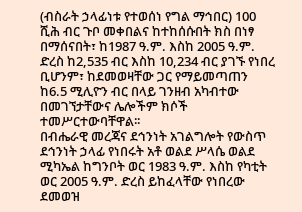(ብስራት ኃላፊነቱ የተወሰነ የግል ማኅበር) 100 ሺሕ ብር ጉቦ መቀበልና ከተከሰሱበት ክስ በነፃ በማሰናበት፣ ከ1987 ዓ.ም. እስከ 2005 ዓ.ም. ድረስ ከ2,535 ብር እስከ 10,234 ብር ያገኙ የነበረ ቢሆንም፣ ከደመወዛቸው ጋር የማይመጣጠን ከ6.5 ሚሊዮን ብር በላይ ገንዘብ አካብተው በመገኘታቸውና ሌሎችም ክሶች ተመሥርተውባቸዋል፡፡
በብሔራዊ መረጃና ደኅንነት አገልግሎት የውስጥ ደኅንነት ኃላፊ የነበሩት አቶ ወልደ ሥላሴ ወልደ ሚካኤል ከግንቦት ወር 1983 ዓ.ም. እስከ የካቲት ወር 2005 ዓ.ም. ድረስ ይከፈላቸው የነበረው ደመወዝ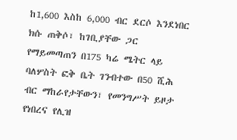ከ1,600 እስከ 6,000 ብር ደርሶ እንደነበር ክሱ ጠቅሶ፣ ከገቢያቸው ጋር የማይመጣጠን በ175 ካሬ ሜትር ላይ ባለሦስት ፎቅ ቤት ገንብተው በ50 ሺሕ ብር ማከራየታቸውን፣ የመንግሥት ይዞታ የነበረና የሊዝ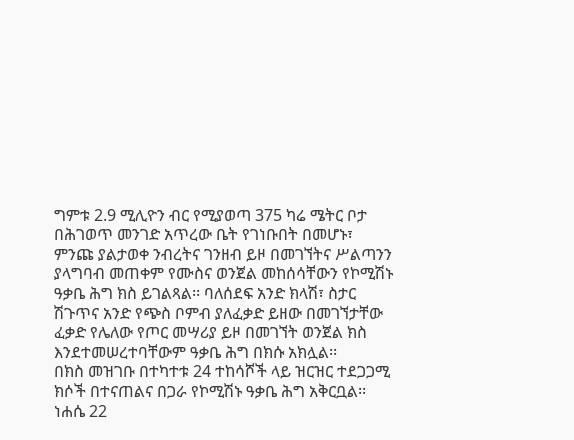ግምቱ 2.9 ሚሊዮን ብር የሚያወጣ 375 ካሬ ሜትር ቦታ በሕገወጥ መንገድ አጥረው ቤት የገነቡበት በመሆኑ፣ ምንጩ ያልታወቀ ንብረትና ገንዘብ ይዞ በመገኘትና ሥልጣንን ያላግባብ መጠቀም የሙስና ወንጀል መከሰሳቸውን የኮሚሽኑ ዓቃቤ ሕግ ክስ ይገልጻል፡፡ ባለሰደፍ አንድ ክላሽ፣ ስታር ሽጉጥና አንድ የጭስ ቦምብ ያለፈቃድ ይዘው በመገኘታቸው ፈቃድ የሌለው የጦር መሣሪያ ይዞ በመገኘት ወንጀል ክስ እንደተመሠረተባቸውም ዓቃቤ ሕግ በክሱ አክሏል፡፡
በክስ መዝገቡ በተካተቱ 24 ተከሳሾች ላይ ዝርዝር ተደጋጋሚ ክሶች በተናጠልና በጋራ የኮሚሽኑ ዓቃቤ ሕግ አቅርቧል፡፡
ነሐሴ 22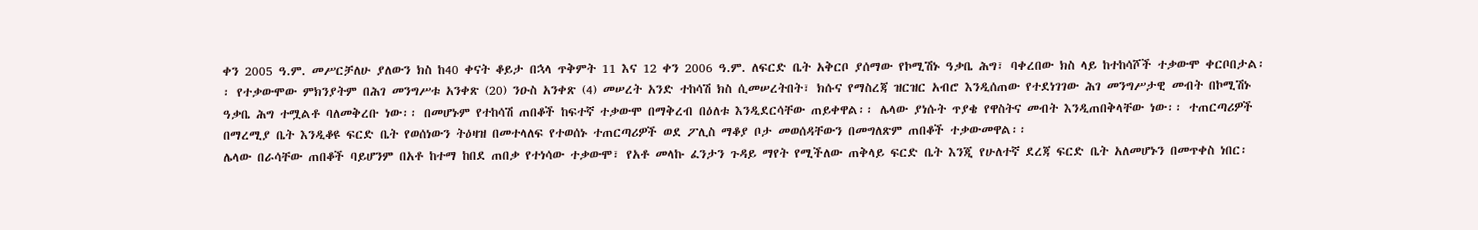ቀን 2005 ዓ.ም. መሥርቻለሁ ያለውን ክስ ከ40 ቀናት ቆይታ በኋላ ጥቅምት 11 እና 12 ቀን 2006 ዓ.ም. ለፍርድ ቤት አቅርቦ ያሰማው የኮሚሽኑ ዓቃቤ ሕግ፣ ባቀረበው ክስ ላይ ከተከሳሾች ተቃውሞ ቀርቦበታል፡፡ የተቃውሞው ምክንያትም በሕገ መንግሥቱ አንቀጽ (20) ንዑስ አንቀጽ (4) መሠረት አንድ ተከሳሽ ክስ ሲመሠረትበት፣ ክሱና የማስረጃ ዝርዝር አብሮ እንዲሰጠው የተደነገገው ሕገ መንግሥታዊ መብት በኮሚሽኑ ዓቃቤ ሕግ ተሟልቶ ባለመቅረቡ ነው፡፡ በመሆኑም የተከሳሽ ጠበቆች ከፍተኛ ተቃውሞ በማቅረብ በዕለቱ እንዲደርሳቸው ጠይቀዋል፡፡ ሌላው ያነሱት ጥያቄ የዋስትና መብት እንዲጠበቅላቸው ነው፡፡ ተጠርጣሪዎች በማረሚያ ቤት እንዲቆዩ ፍርድ ቤት የወሰነውን ትዕዛዝ በመተላለፍ የተወሰኑ ተጠርጣሪዎች ወደ ፖሊስ ማቆያ ቦታ መወሰዳቸውን በመግለጽም ጠበቆች ተቃውመዋል፡፡
ሌላው በራሳቸው ጠበቆች ባይሆንም በአቶ ከተማ ከበደ ጠበቃ የተነሳው ተቃውሞ፣ የአቶ መላኩ ፈንታን ጉዳይ ማየት የሚችለው ጠቅላይ ፍርድ ቤት እንጂ የሁለተኛ ደረጃ ፍርድ ቤት አለመሆኑን በመጥቀስ ነበር፡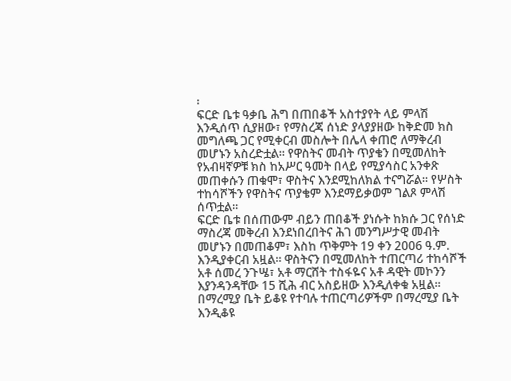፡
ፍርድ ቤቱ ዓቃቤ ሕግ በጠበቆች አስተያየት ላይ ምላሽ እንዲሰጥ ሲያዘው፣ የማስረጃ ሰነድ ያላያያዘው ከቅድመ ክስ መግለጫ ጋር የሚቀርብ መስሎት በሌላ ቀጠሮ ለማቅረብ መሆኑን አስረድቷል፡፡ የዋስትና መብት ጥያቄን በሚመለከት የአብዛኛዎቹ ክስ ከአሥር ዓመት በላይ የሚያሳስር አንቀጽ መጠቀሱን ጠቁሞ፣ ዋስትና እንደሚከለክል ተናግሯል፡፡ የሦስት ተከሳሾችን የዋስትና ጥያቄም እንደማይቃወም ገልጾ ምላሽ ሰጥቷል፡፡
ፍርድ ቤቱ በሰጠውም ብይን ጠበቆች ያነሱት ከክሱ ጋር የሰነድ ማስረጃ መቅረብ እንደነበረበትና ሕገ መንግሥታዊ መብት መሆኑን በመጠቆም፣ እስከ ጥቅምት 19 ቀን 2006 ዓ.ም. እንዲያቀርብ አዟል፡፡ ዋስትናን በሚመለከት ተጠርጣሪ ተከሳሾች አቶ ሰመረ ንጉሤ፣ አቶ ማርሸት ተስፋዬና አቶ ዳዊት መኮንን እያንዳንዳቸው 15 ሺሕ ብር አስይዘው እንዲለቀቁ አዟል፡፡ በማረሚያ ቤት ይቆዩ የተባሉ ተጠርጣሪዎችም በማረሚያ ቤት እንዲቆዩ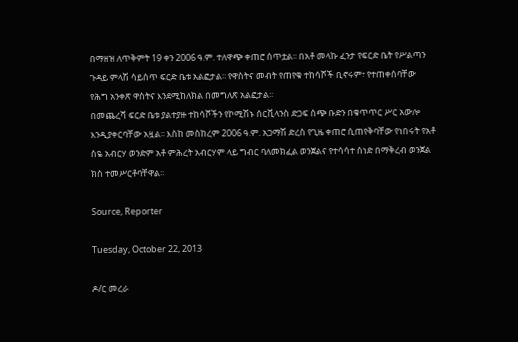በማዘዝ ለጥቅምት 19 ቀን 2006 ዓ.ም. ተለዋጭ ቀጠሮ ሰጥቷል፡፡ በአቶ መላኩ ፈንታ የፍርድ ቤት የሥልጣን ጉዳይ ምላሽ ሳይሰጥ ፍርድ ቤቱ አልፎታል፡፡ የዋስትና መብት የጠየቁ ተከሳሾች ቢኖሩም፣ የተጠቀሰባቸው የሕግ አንቀጽ ዋስትና እንደሚከለክል በመግለጽ አልፎታል፡፡
በመጨረሻ ፍርድ ቤቱ ያልተያዙ ተከሳሾችን የኮሚሽኑ ሰርቪላንስ ድጋፍ ሰጭ ቡድን በቁጥጥር ሥር አውሎ እንዲያቀርባቸው አዟል፡፡ እስከ መስከረም 2006 ዓ.ም. አጋማሽ ድረስ የጊዜ ቀጠሮ ሲጠየቅባቸው የነበሩት የአቶ ስዬ አብርሃ ወንድም አቶ ምሕረት አብርሃም ላይ ግብር ባለመክፈል ወንጀልና የተሳሳተ ሰነድ በማቅረብ ወንጀል ክስ ተመሥርቶባቸዋል፡፡

Source, Reporter

Tuesday, October 22, 2013

ዶ/ር መረራ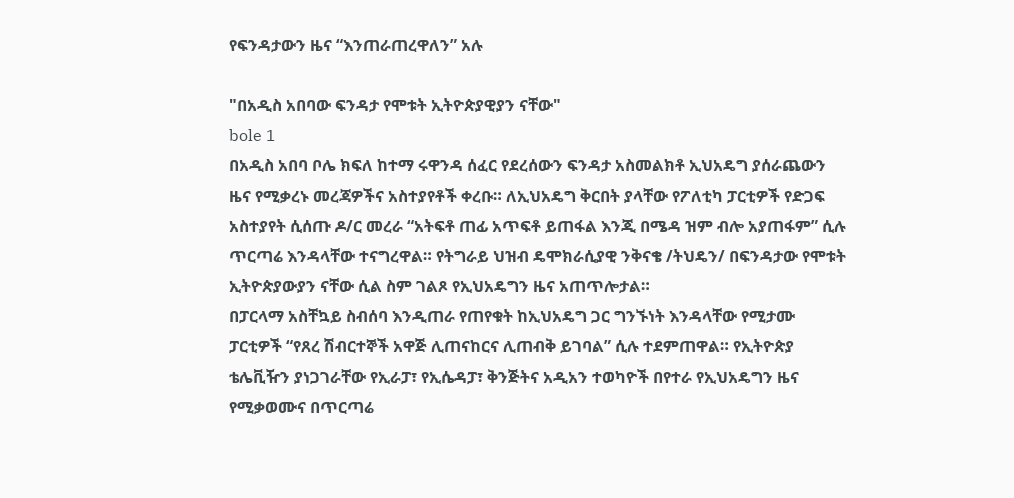የፍንዳታውን ዜና “እንጠራጠረዋለን” አሉ

"በአዲስ አበባው ፍንዳታ የሞቱት ኢትዮጵያዊያን ናቸው"
bole 1
በአዲስ አበባ ቦሌ ክፍለ ከተማ ሩዋንዳ ሰፈር የደረሰውን ፍንዳታ አስመልክቶ ኢህአዴግ ያሰራጨውን ዜና የሚቃረኑ መረጃዎችና አስተያየቶች ቀረቡ። ለኢህአዴግ ቅርበት ያላቸው የፖለቲካ ፓርቲዎች የድጋፍ አስተያየት ሲሰጡ ዶ/ር መረራ “አትፍቶ ጠፊ አጥፍቶ ይጠፋል እንጂ በሜዳ ዝም ብሎ አያጠፋም” ሲሉ ጥርጣሬ እንዳላቸው ተናግረዋል። የትግራይ ህዝብ ዴሞክራሲያዊ ንቅናቄ /ትህዴን/ በፍንዳታው የሞቱት ኢትዮጵያውያን ናቸው ሲል ስም ገልጾ የኢህአዴግን ዜና አጠጥሎታል።
በፓርላማ አስቸኳይ ስብሰባ እንዲጠራ የጠየቁት ከኢህአዴግ ጋር ግንኙነት እንዳላቸው የሚታሙ ፓርቲዎች “የጸረ ሽብርተኞች አዋጅ ሊጠናከርና ሊጠብቅ ይገባል” ሲሉ ተደምጠዋል። የኢትዮጵያ ቴሌቪዥን ያነጋገራቸው የኢራፓ፣ የኢሴዳፓ፣ ቅንጅትና አዲአን ተወካዮች በየተራ የኢህአዴግን ዜና የሚቃወሙና በጥርጣሬ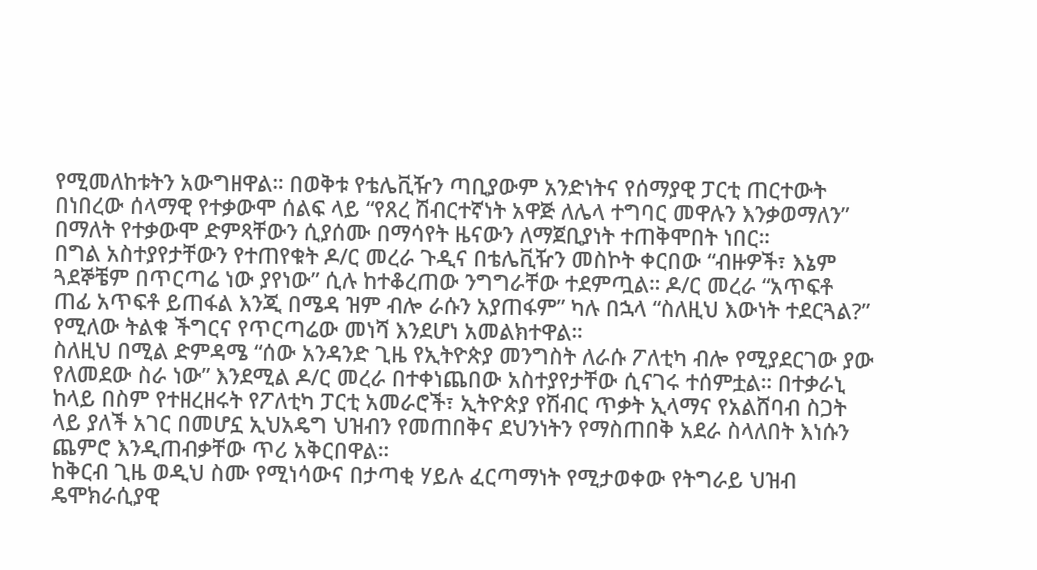የሚመለከቱትን አውግዘዋል። በወቅቱ የቴሌቪዥን ጣቢያውም አንድነትና የሰማያዊ ፓርቲ ጠርተውት በነበረው ሰላማዊ የተቃውሞ ሰልፍ ላይ “የጸረ ሽብርተኛነት አዋጅ ለሌላ ተግባር መዋሉን እንቃወማለን” በማለት የተቃውሞ ድምጻቸውን ሲያሰሙ በማሳየት ዜናውን ለማጀቢያነት ተጠቅሞበት ነበር።
በግል አስተያየታቸውን የተጠየቁት ዶ/ር መረራ ጉዲና በቴሌቪዥን መስኮት ቀርበው “ብዙዎች፣ እኔም ጓደኞቼም በጥርጣሬ ነው ያየነው” ሲሉ ከተቆረጠው ንግግራቸው ተደምጧል። ዶ/ር መረራ “አጥፍቶ ጠፊ አጥፍቶ ይጠፋል እንጂ በሜዳ ዝም ብሎ ራሱን አያጠፋም” ካሉ በኋላ “ስለዚህ እውነት ተደርጓል?” የሚለው ትልቁ ችግርና የጥርጣሬው መነሻ እንደሆነ አመልክተዋል።
ስለዚህ በሚል ድምዳሜ “ሰው አንዳንድ ጊዜ የኢትዮጵያ መንግስት ለራሱ ፖለቲካ ብሎ የሚያደርገው ያው የለመደው ስራ ነው” እንደሚል ዶ/ር መረራ በተቀነጨበው አስተያየታቸው ሲናገሩ ተሰምቷል። በተቃራኒ ከላይ በስም የተዘረዘሩት የፖለቲካ ፓርቲ አመራሮች፣ ኢትዮጵያ የሽብር ጥቃት ኢላማና የአልሸባብ ስጋት ላይ ያለች አገር በመሆኗ ኢህአዴግ ህዝብን የመጠበቅና ደህንነትን የማስጠበቅ አደራ ስላለበት እነሱን ጨምሮ እንዲጠብቃቸው ጥሪ አቅርበዋል።
ከቅርብ ጊዜ ወዲህ ስሙ የሚነሳውና በታጣቂ ሃይሉ ፈርጣማነት የሚታወቀው የትግራይ ህዝብ ዴሞክራሲያዊ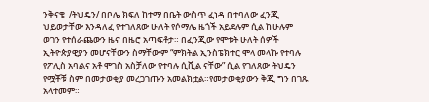ንቅናቄ  /ትህዴን/ በቦሌ ክፍለ ከተማ በቤት ውስጥ ፈነዳ በተባለው ፈንጂ ህይወታቸው እንዳለፈ የተገለጸው ሁለት የሶማሌ ዜጎች አይደሉም ሲል ከሁሉም ወገን የተሰራጨውን ዜና በዜሮ አጣፍቶታ። በፈንጂው የሞቱት ሁለት ሰዎች ኢትዮጵያዊያን መሆናቸውን ስማቸውም “ምክትል ኢንስፔክተር ሞላ መላኩ የተባሉ የፖሊስ አባልና አቶ ሞገስ አስቻለው የተባሉ ሲቪል ናቸው” ሲል የገለጸው ትህዴን የሟቾቹ ስም በመታወቂያ መረጋገጡን አመልክቷል።የመታወቂያውን ቅጂ ግን በገጹ አላተመም።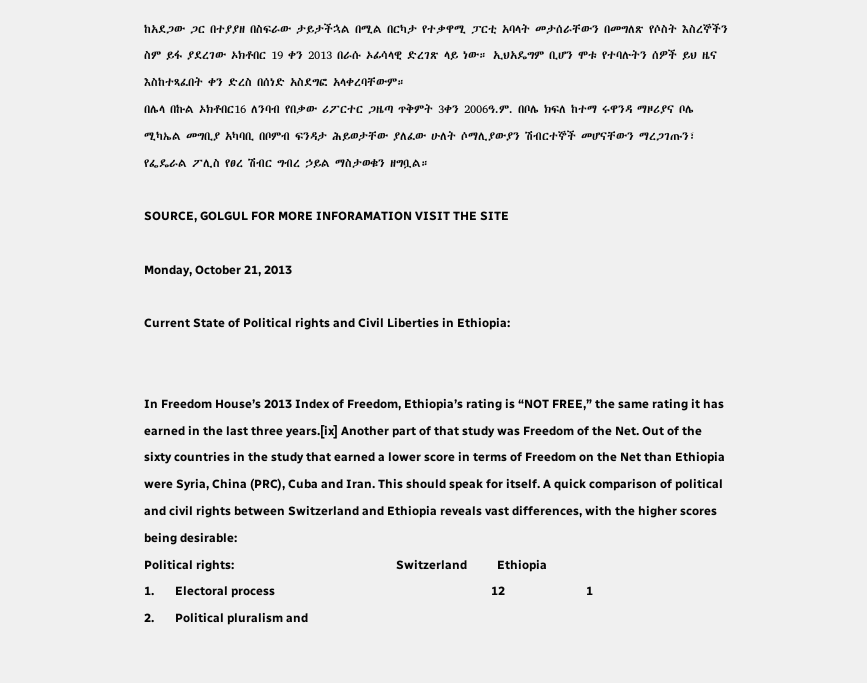ከአደጋው ጋር በተያያዘ በስፍራው ታይታችኋል በሚል በርካታ የተቃዋሚ ፓርቲ አባላት መታሰራቸውን በመግለጽ የሶስት እስረኞችን ስም ይፋ ያደረገው ኦክቶበር 19 ቀን 2013 በራሱ ኦፊሳላዊ ድረገጽ ላይ ነው። ኢህአዴግም ቢሆን ሞቱ የተባሉትን ሰዎች ይህ ዜና እስከተጻፈበት ቀን ድረስ በሰነድ አስደግፎ አላቀረባቸውም።
በሌላ በኩል ኦክቶበር16 ለንባብ የበቃው ሪፖርተር ጋዜጣ ጥቅምት 3ቀን 2006ዓ.ም. በቦሌ ክፍለ ከተማ ሩዋንዳ ማዞሪያና ቦሌ ሚካኤል መግቢያ አካባቢ በቦምብ ፍንዳታ ሕይወታቸው ያለፈው ሁለት ሶማሊያውያን ሽብርተኞች መሆናቸውን ማረጋገጡን፣ የፌዴራል ፖሊስ የፀረ ሽብር ግብረ ኃይል ማስታወቁን ዘግቧል።

SOURCE, GOLGUL FOR MORE INFORAMATION VISIT THE SITE

Monday, October 21, 2013

Current State of Political rights and Civil Liberties in Ethiopia:


In Freedom House’s 2013 Index of Freedom, Ethiopia’s rating is “NOT FREE,” the same rating it has earned in the last three years.[ix] Another part of that study was Freedom of the Net. Out of the sixty countries in the study that earned a lower score in terms of Freedom on the Net than Ethiopia were Syria, China (PRC), Cuba and Iran. This should speak for itself. A quick comparison of political and civil rights between Switzerland and Ethiopia reveals vast differences, with the higher scores being desirable:
Political rights:                                                      Switzerland          Ethiopia
1.       Electoral process                                                                        12                           1
2.       Political pluralism and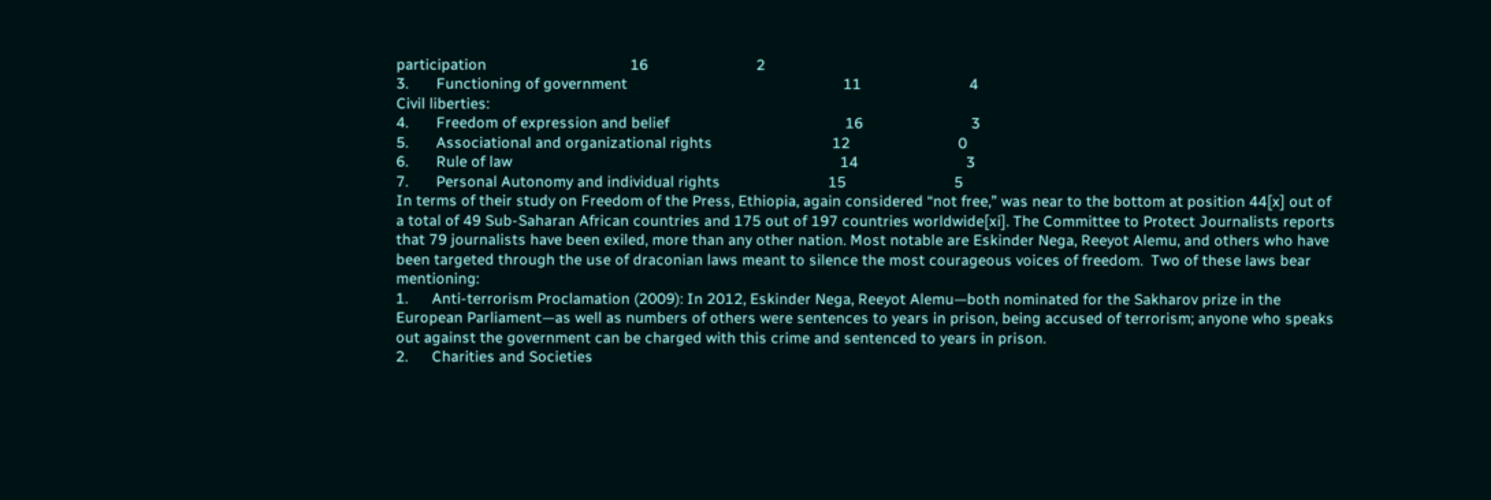participation                                    16                           2
3.       Functioning of government                                                      11                           4
Civil liberties:
4.       Freedom of expression and belief                                            16                           3
5.       Associational and organizational rights                              12                           0
6.       Rule of law                                                                                  14                           3
7.       Personal Autonomy and individual rights                           15                           5
In terms of their study on Freedom of the Press, Ethiopia, again considered “not free,” was near to the bottom at position 44[x] out of a total of 49 Sub-Saharan African countries and 175 out of 197 countries worldwide[xi]. The Committee to Protect Journalists reports that 79 journalists have been exiled, more than any other nation. Most notable are Eskinder Nega, Reeyot Alemu, and others who have been targeted through the use of draconian laws meant to silence the most courageous voices of freedom.  Two of these laws bear mentioning:
1.      Anti-terrorism Proclamation (2009): In 2012, Eskinder Nega, Reeyot Alemu—both nominated for the Sakharov prize in the European Parliament—as well as numbers of others were sentences to years in prison, being accused of terrorism; anyone who speaks out against the government can be charged with this crime and sentenced to years in prison.
2.      Charities and Societies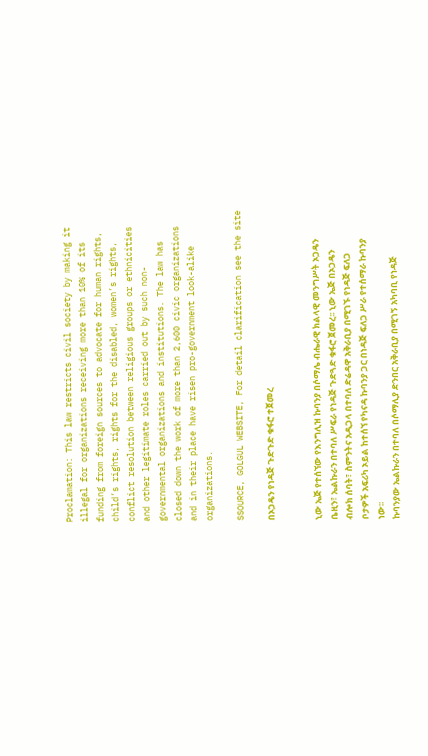Proclamation: This law restricts civil society by making it illegal for organizations receiving more than 10% of its funding from foreign sources to advocate for human rights, child’s rights, rights for the disabled, women’s rights, conflict resolution between religious groups or ethnicities and other legitimate roles carried out by such non-governmental organizations and institutions. The law has closed down the work of more than 2,600 civic organizations and in their place have risen pro-government look-alike organizations.

SSOURCE, GOLGUL WEBSITE, For detail clarification see the site

በኦጋዴን የነዳጅ ጉድጉድ ቁፋሮ ተጀመረ


ኒው ኤጅ የተሰኘው የእንግሊዝ ኩባንያ በሶማሌ ብሔራዊ ክልላዊ መንግሥት ኦጋዴን ቤዚን፣ ኤልኩራን በተባለ ሥፍራ የነዳጅ ጉድጓድ ቁፋሮ ጀመረ፡፡ ኒው ኤጅ በኦጋዴን ብሎክ ሰባት፣ ስምንትና አዲጋላ በተባለ ድሬዳዋ አቅራቢያ በሚገኙ የነዳጅ ፍለጋ ቦታዎች አፍሪካ ኦይል ከተሰኘ የካናዳ ኩባንያ ጋር በነዳጅ ፍለጋ ሥራ የተሰማራ ኩባንያ ነው፡፡
ኩባንያው ኤልኩራን በተባለ በሶማሊያ ድንበር አቅራቢያ በሚገኝ አካባቢ የነዳጅ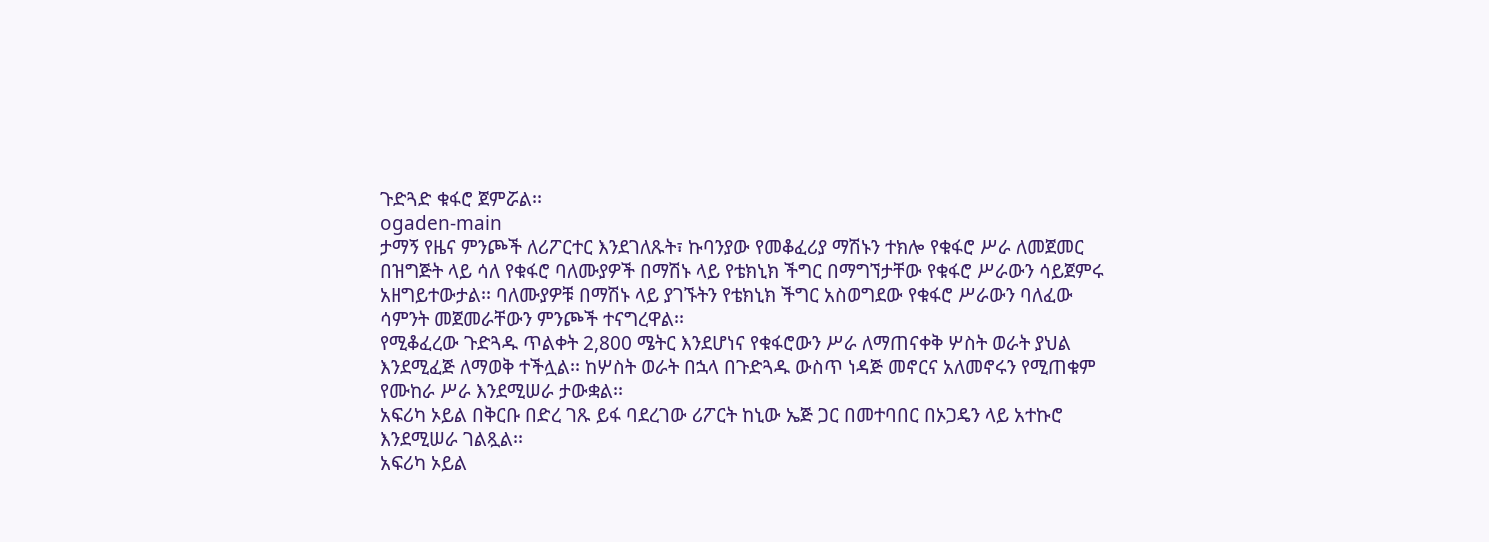ጉድጓድ ቁፋሮ ጀምሯል፡፡
ogaden-main
ታማኝ የዜና ምንጮች ለሪፖርተር እንደገለጹት፣ ኩባንያው የመቆፈሪያ ማሽኑን ተክሎ የቁፋሮ ሥራ ለመጀመር በዝግጅት ላይ ሳለ የቁፋሮ ባለሙያዎች በማሽኑ ላይ የቴክኒክ ችግር በማግኘታቸው የቁፋሮ ሥራውን ሳይጀምሩ አዘግይተውታል፡፡ ባለሙያዎቹ በማሽኑ ላይ ያገኙትን የቴክኒክ ችግር አስወግደው የቁፋሮ ሥራውን ባለፈው ሳምንት መጀመራቸውን ምንጮች ተናግረዋል፡፡
የሚቆፈረው ጉድጓዱ ጥልቀት 2,800 ሜትር እንደሆነና የቁፋሮውን ሥራ ለማጠናቀቅ ሦስት ወራት ያህል እንደሚፈጅ ለማወቅ ተችሏል፡፡ ከሦስት ወራት በኋላ በጉድጓዱ ውስጥ ነዳጅ መኖርና አለመኖሩን የሚጠቁም የሙከራ ሥራ እንደሚሠራ ታውቋል፡፡
አፍሪካ ኦይል በቅርቡ በድረ ገጹ ይፋ ባደረገው ሪፖርት ከኒው ኤጅ ጋር በመተባበር በኦጋዴን ላይ አተኩሮ እንደሚሠራ ገልጿል፡፡
አፍሪካ ኦይል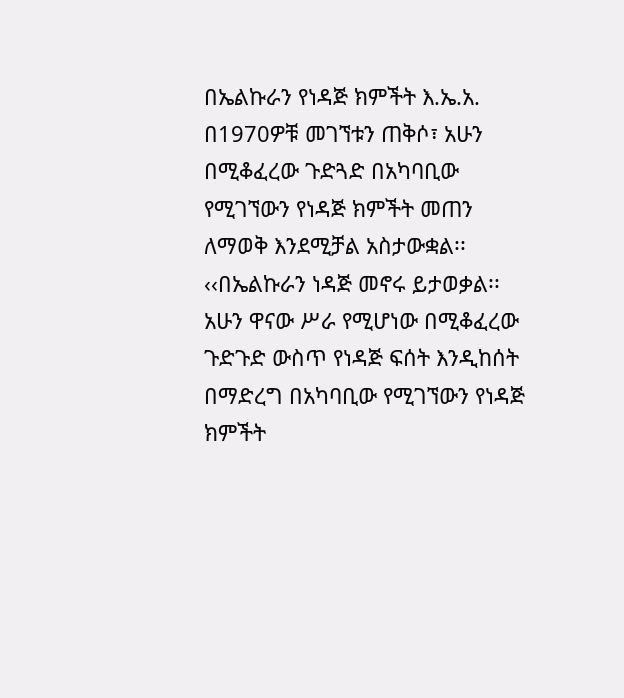በኤልኩራን የነዳጅ ክምችት እ.ኤ.አ. በ1970ዎቹ መገኘቱን ጠቅሶ፣ አሁን በሚቆፈረው ጉድጓድ በአካባቢው የሚገኘውን የነዳጅ ክምችት መጠን ለማወቅ እንደሚቻል አስታውቋል፡፡
‹‹በኤልኩራን ነዳጅ መኖሩ ይታወቃል፡፡ አሁን ዋናው ሥራ የሚሆነው በሚቆፈረው ጉድጉድ ውስጥ የነዳጅ ፍሰት እንዲከሰት በማድረግ በአካባቢው የሚገኘውን የነዳጅ ክምችት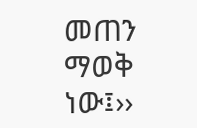መጠን ማወቅ ነው፤››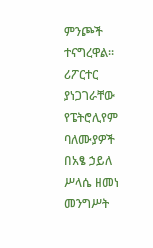ምንጮች ተናግረዋል።
ሪፖርተር ያነጋገራቸው የፔትሮሊየም ባለሙያዎች በአፄ ኃይለ ሥላሴ ዘመነ መንግሥት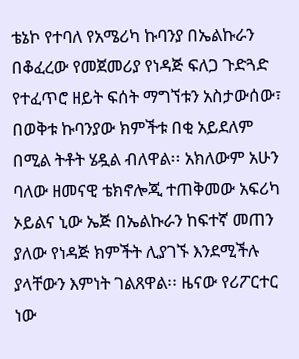ቴኔኮ የተባለ የአሜሪካ ኩባንያ በኤልኩራን በቆፈረው የመጀመሪያ የነዳጅ ፍለጋ ጉድጓድ የተፈጥሮ ዘይት ፍሰት ማግኘቱን አስታውሰው፣ በወቅቱ ኩባንያው ክምችቱ በቂ አይደለም በሚል ትቶት ሄዷል ብለዋል፡፡ አክለውም አሁን ባለው ዘመናዊ ቴክኖሎጂ ተጠቅመው አፍሪካ ኦይልና ኒው ኤጅ በኤልኩራን ከፍተኛ መጠን ያለው የነዳጅ ክምችት ሊያገኙ እንደሚችሉ ያላቸውን እምነት ገልጸዋል፡፡ ዜናው የሪፖርተር ነው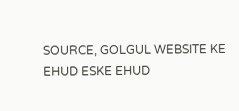SOURCE, GOLGUL WEBSITE KE EHUD ESKE EHUD